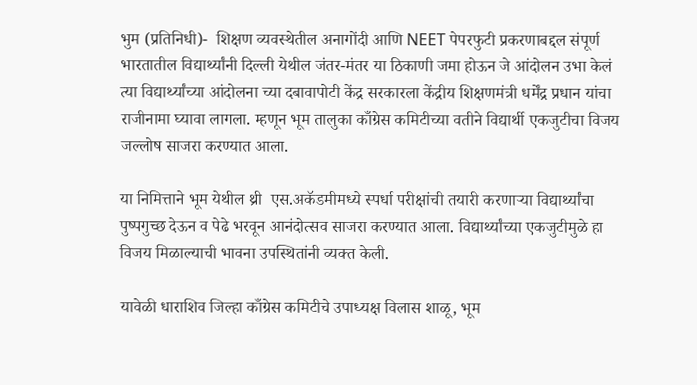भुम (प्रतिनिधी)-  शिक्षण व्यवस्थेतील अनागोंदी आणि NEET पेपरफुटी प्रकरणाबद्दल संपूर्ण भारतातील विद्यार्थ्यांनी दिल्ली येथील जंतर-मंतर या ठिकाणी जमा होऊन जे आंदोलन उभा केलं त्या विद्यार्थ्यांच्या आंदोलना च्या दबावापोटी केंद्र सरकारला केंद्रीय शिक्षणमंत्री धर्मेंद्र प्रधान यांचा राजीनामा घ्यावा लागला. म्हणून भूम तालुका काँग्रेस कमिटीच्या वतीने विद्यार्थी एकजुटीचा विजय जल्लोष साजरा करण्यात आला.

या निमित्ताने भूम येथील थ्री  एस.अकॅडमीमध्ये स्पर्धा परीक्षांची तयारी करणाऱ्या विद्यार्थ्यांचा पुष्पगुच्छ देऊन व पेढे भरवून आनंदोत्सव साजरा करण्यात आला. विद्यार्थ्यांच्या एकजुटीमुळे हा विजय मिळाल्याची भावना उपस्थितांनी व्यक्त केली.

यावेळी धाराशिव जिल्हा काँग्रेस कमिटीचे उपाध्यक्ष विलास शाळू, भूम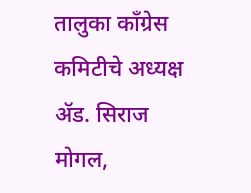तालुका काँग्रेस कमिटीचे अध्यक्ष ॲड. सिराज मोगल,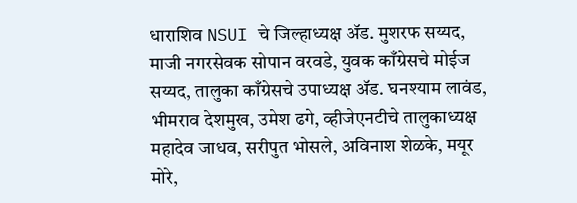धाराशिव NSUI चे जिल्हाध्यक्ष ॲड. मुशरफ सय्यद, माजी नगरसेवक सोपान वरवडे, युवक काँग्रेसचे मोईज सय्यद, तालुका काँग्रेसचे उपाध्यक्ष ॲड. घनश्याम लावंड, भीमराव देशमुख, उमेश ढगे, व्हीजेएनटीचे तालुकाध्यक्ष महादेव जाधव, सरीपुत भोसले, अविनाश शेळके, मयूर मोरे,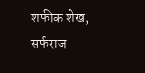शफीक शेख, सर्फराज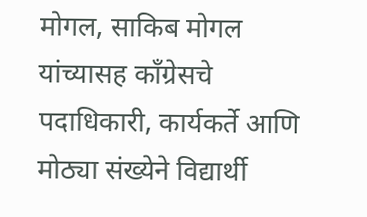मोगल, साकिब मोगल यांच्यासह काँग्रेसचे पदाधिकारी, कार्यकर्ते आणि मोठ्या संख्येने विद्यार्थी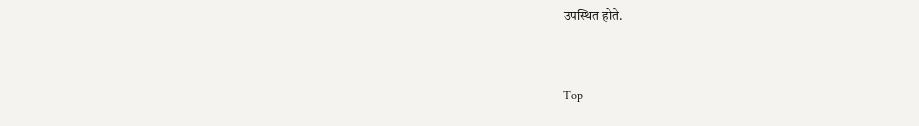उपस्थित होते.


Top